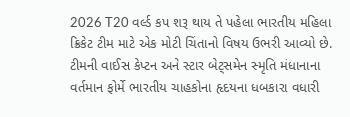2026 T20 વર્લ્ડ કપ શરૂ થાય તે પહેલા ભારતીય મહિલા ક્રિકેટ ટીમ માટે એક મોટી ચિંતાનો વિષય ઉભરી આવ્યો છે. ટીમની વાઈસ કેપ્ટન અને સ્ટાર બેટ્સમેન સ્મૃતિ મંધાનાના વર્તમાન ફોર્મે ભારતીય ચાહકોના હૃદયના ધબકારા વધારી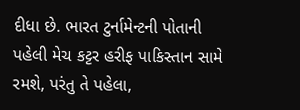દીધા છે. ભારત ટુર્નામેન્ટની પોતાની પહેલી મેચ કટ્ટર હરીફ પાકિસ્તાન સામે રમશે, પરંતુ તે પહેલા,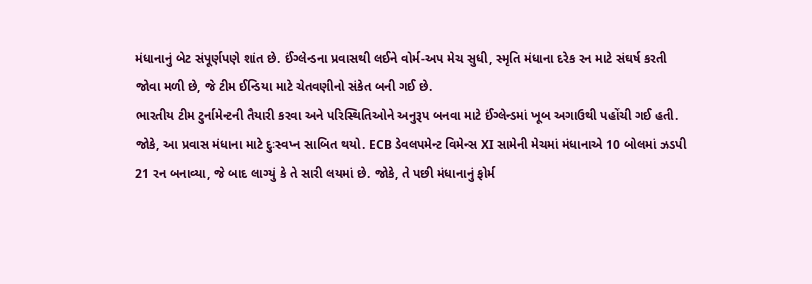મંધાનાનું બેટ સંપૂર્ણપણે શાંત છે. ઈંગ્લેન્ડના પ્રવાસથી લઈને વોર્મ-અપ મેચ સુધી, સ્મૃતિ મંધાના દરેક રન માટે સંઘર્ષ કરતી જોવા મળી છે, જે ટીમ ઈન્ડિયા માટે ચેતવણીનો સંકેત બની ગઈ છે.
ભારતીય ટીમ ટુર્નામેન્ટની તૈયારી કરવા અને પરિસ્થિતિઓને અનુરૂપ બનવા માટે ઈંગ્લેન્ડમાં ખૂબ અગાઉથી પહોંચી ગઈ હતી. જોકે, આ પ્રવાસ મંધાના માટે દુઃસ્વપ્ન સાબિત થયો. ECB ડેવલપમેન્ટ વિમેન્સ XI સામેની મેચમાં મંધાનાએ 10 બોલમાં ઝડપી 21 રન બનાવ્યા, જે બાદ લાગ્યું કે તે સારી લયમાં છે. જોકે, તે પછી મંધાનાનું ફોર્મ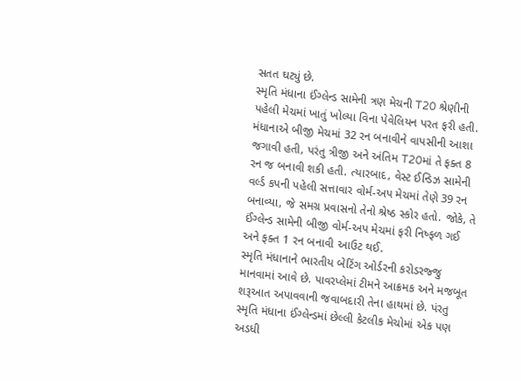સતત ઘટ્યું છે.
સ્મૃતિ મંધાના ઈંગ્લેન્ડ સામેની ત્રણ મેચની T20 શ્રેણીની પહેલી મેચમાં ખાતું ખોલ્યા વિના પેવેલિયન પરત ફરી હતી. મંધાનાએ બીજી મેચમાં 32 રન બનાવીને વાપસીની આશા જગાવી હતી, પરંતુ ત્રીજી અને અંતિમ T20માં તે ફક્ત 8 રન જ બનાવી શકી હતી. ત્યારબાદ, વેસ્ટ ઈન્ડિઝ સામેની વર્લ્ડ કપની પહેલી સત્તાવાર વોર્મ-અપ મેચમાં તેણે 39 રન બનાવ્યા, જે સમગ્ર પ્રવાસનો તેનો શ્રેષ્ઠ સ્કોર હતો. જોકે, તે ઈંગ્લેન્ડ સામેની બીજી વોર્મ-અપ મેચમાં ફરી નિષ્ફળ ગઈ અને ફક્ત 1 રન બનાવી આઉટ થઈ.
સ્મૃતિ મંધાનાને ભારતીય બેટિંગ ઓર્ડરની કરોડરજ્જુ માનવામાં આવે છે. પાવરપ્લેમાં ટીમને આક્રમક અને મજબૂત શરૂઆત અપાવવાની જવાબદારી તેના હાથમાં છે. પંરતુ સ્મૃતિ મંધાના ઈંગ્લેન્ડમાં છેલ્લી કેટલીક મેચોમાં એક પણ અડધી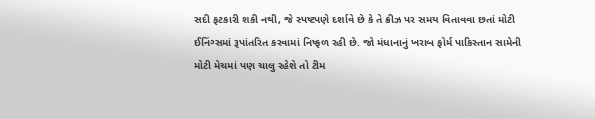સદી ફટકારી શકી નથી, જે સ્પષ્ટપણે દર્શાવે છે કે તે ક્રીઝ પર સમય વિતાવવા છતાં મોટી ઈનિંગ્સમાં રૂપાંતરિત કરવામાં નિષ્ફળ રહી છે. જો મંધાનાનું ખરાબ ફોર્મ પાકિસ્તાન સામેની મોટી મેચમાં પણ ચાલુ રહેશે તો ટીમ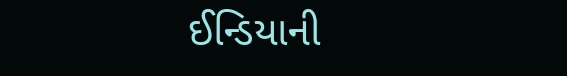ઈન્ડિયાની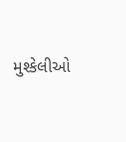મુશ્કેલીઓ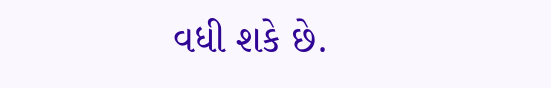વધી શકે છે.